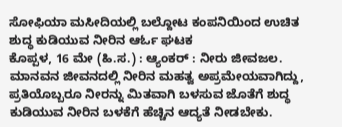ಸೋಫಿಯಾ ಮಸೀದಿಯಲ್ಲಿ ಬಲ್ದೋಟ ಕಂಪನಿಯಿಂದ ಉಚಿತ ಶುದ್ಧ ಕುಡಿಯುವ ನೀರಿನ ಆರ್ಓ ಘಟಕ
ಕೊಪ್ಪಳ, 16 ಮೇ (ಹಿ.ಸ.) : ಆ್ಯಂಕರ್ : ನೀರು ಜೀವಜಲ. ಮಾನವನ ಜೀವನದಲ್ಲಿ ನೀರಿನ ಮಹತ್ವ ಅಪ್ರಮೇಯವಾಗಿದ್ದು, ಪ್ರತಿಯೊಬ್ಬರೂ ನೀರನ್ನು ಮಿತವಾಗಿ ಬಳಸುವ ಜೊತೆಗೆ ಶುದ್ಧ ಕುಡಿಯುವ ನೀರಿನ ಬಳಕೆಗೆ ಹೆಚ್ಚಿನ ಆದ್ಯತೆ ನೀಡಬೇಕು.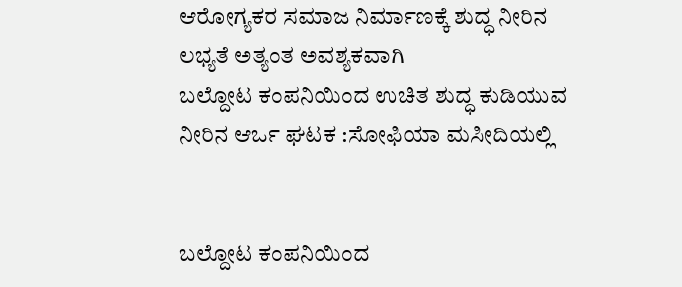ಆರೋಗ್ಯಕರ ಸಮಾಜ ನಿರ್ಮಾಣಕ್ಕೆ ಶುದ್ಧ ನೀರಿನ ಲಭ್ಯತೆ ಅತ್ಯಂತ ಅವಶ್ಯಕವಾಗಿ
ಬಲ್ದೋಟ ಕಂಪನಿಯಿಂದ ಉಚಿತ ಶುದ್ಧ ಕುಡಿಯುವ ನೀರಿನ ಆರ್ಒ ಘಟಕ :ಸೋಫಿಯಾ ಮಸೀದಿಯಲ್ಲಿ


ಬಲ್ದೋಟ ಕಂಪನಿಯಿಂದ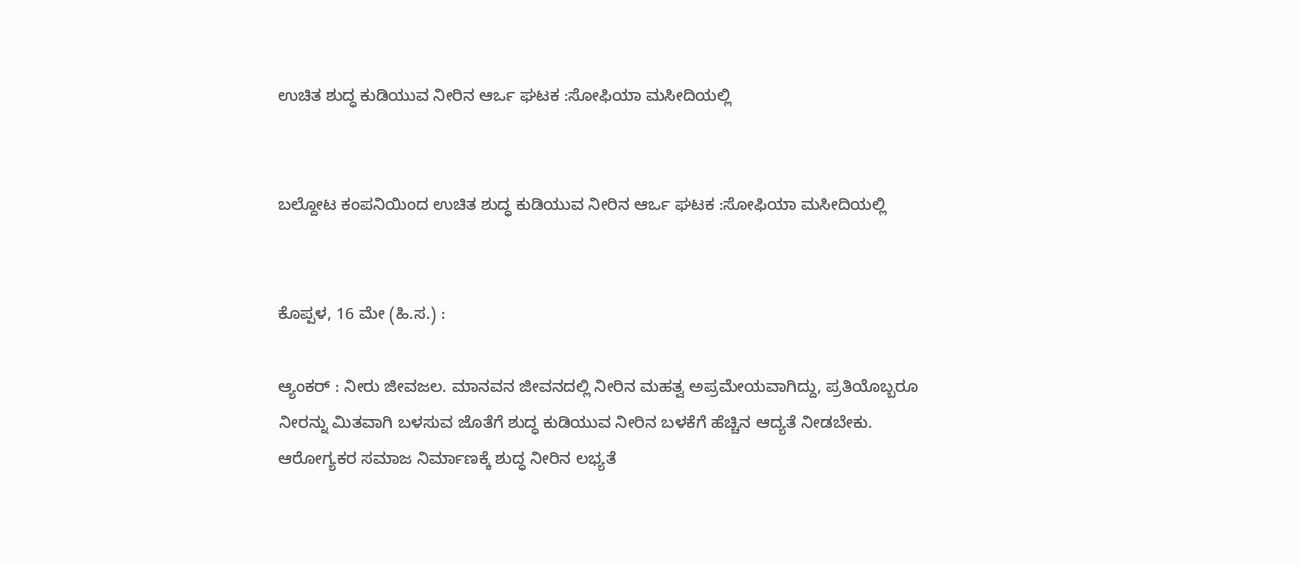ಉಚಿತ ಶುದ್ಧ ಕುಡಿಯುವ ನೀರಿನ ಆರ್ಒ ಘಟಕ :ಸೋಫಿಯಾ ಮಸೀದಿಯಲ್ಲಿ


ಬಲ್ದೋಟ ಕಂಪನಿಯಿಂದ ಉಚಿತ ಶುದ್ಧ ಕುಡಿಯುವ ನೀರಿನ ಆರ್ಒ ಘಟಕ :ಸೋಫಿಯಾ ಮಸೀದಿಯಲ್ಲಿ


ಕೊಪ್ಪಳ, 16 ಮೇ (ಹಿ.ಸ.) :

ಆ್ಯಂಕರ್ : ನೀರು ಜೀವಜಲ. ಮಾನವನ ಜೀವನದಲ್ಲಿ ನೀರಿನ ಮಹತ್ವ ಅಪ್ರಮೇಯವಾಗಿದ್ದು, ಪ್ರತಿಯೊಬ್ಬರೂ ನೀರನ್ನು ಮಿತವಾಗಿ ಬಳಸುವ ಜೊತೆಗೆ ಶುದ್ಧ ಕುಡಿಯುವ ನೀರಿನ ಬಳಕೆಗೆ ಹೆಚ್ಚಿನ ಆದ್ಯತೆ ನೀಡಬೇಕು. ಆರೋಗ್ಯಕರ ಸಮಾಜ ನಿರ್ಮಾಣಕ್ಕೆ ಶುದ್ಧ ನೀರಿನ ಲಭ್ಯತೆ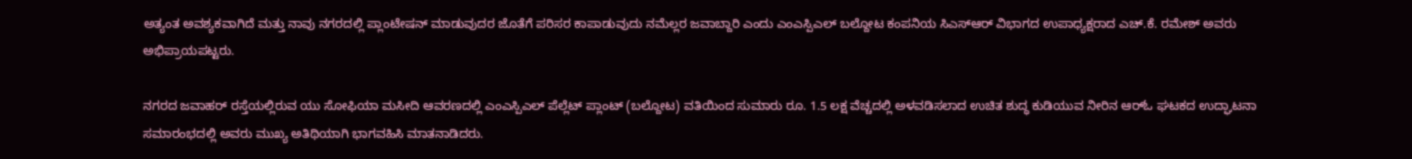ಅತ್ಯಂತ ಅವಶ್ಯಕವಾಗಿದೆ ಮತ್ತು ನಾವು ನಗರದಲ್ಲಿ ಪ್ಲಾಂಟೇಷನ್ ಮಾಡುವುದರ ಜೊತೆಗೆ ಪರಿಸರ ಕಾಪಾಡುವುದು ನಮೆಲ್ಲರ ಜವಾಬ್ದಾರಿ ಎಂದು ಎಂಎಸ್ಪಿಎಲ್ ಬಲ್ದೋಟ ಕಂಪನಿಯ ಸಿಎಸ್ಆರ್ ವಿಭಾಗದ ಉಪಾಧ್ಯಕ್ಷರಾದ ಎಚ್.ಕೆ. ರಮೇಶ್ ಅವರು ಅಭಿಪ್ರಾಯಪಟ್ಟರು.

ನಗರದ ಜವಾಹರ್ ರಸ್ತೆಯಲ್ಲಿರುವ ಯು ಸೋಫಿಯಾ ಮಸೀದಿ ಆವರಣದಲ್ಲಿ ಎಂಎಸ್ಪಿಎಲ್ ಪೆಲ್ಲೆಟ್ ಪ್ಲಾಂಟ್ (ಬಲ್ದೋಟ) ವತಿಯಿಂದ ಸುಮಾರು ರೂ. 1.5 ಲಕ್ಷ ವೆಚ್ಚದಲ್ಲಿ ಅಳವಡಿಸಲಾದ ಉಚಿತ ಶುದ್ಧ ಕುಡಿಯುವ ನೀರಿನ ಆರ್‌ಓ ಘಟಕದ ಉದ್ಘಾಟನಾ ಸಮಾರಂಭದಲ್ಲಿ ಅವರು ಮುಖ್ಯ ಅತಿಥಿಯಾಗಿ ಭಾಗವಹಿಸಿ ಮಾತನಾಡಿದರು.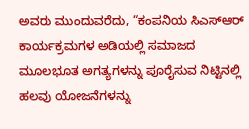ಅವರು ಮುಂದುವರೆದು, “ಕಂಪನಿಯ ಸಿಎಸ್ಆರ್ ಕಾರ್ಯಕ್ರಮಗಳ ಅಡಿಯಲ್ಲಿ ಸಮಾಜದ ಮೂಲಭೂತ ಅಗತ್ಯಗಳನ್ನು ಪೂರೈಸುವ ನಿಟ್ಟಿನಲ್ಲಿ ಹಲವು ಯೋಜನೆಗಳನ್ನು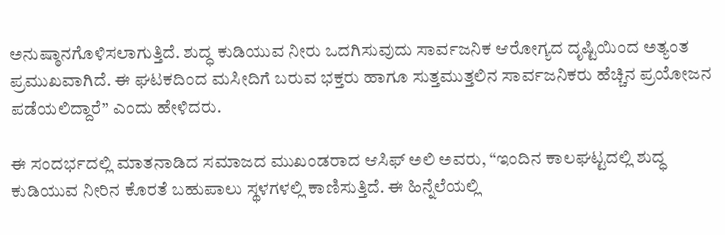ಅನುಷ್ಠಾನಗೊಳಿಸಲಾಗುತ್ತಿದೆ. ಶುದ್ಧ ಕುಡಿಯುವ ನೀರು ಒದಗಿಸುವುದು ಸಾರ್ವಜನಿಕ ಆರೋಗ್ಯದ ದೃಷ್ಟಿಯಿಂದ ಅತ್ಯಂತ ಪ್ರಮುಖವಾಗಿದೆ. ಈ ಘಟಕದಿಂದ ಮಸೀದಿಗೆ ಬರುವ ಭಕ್ತರು ಹಾಗೂ ಸುತ್ತಮುತ್ತಲಿನ ಸಾರ್ವಜನಿಕರು ಹೆಚ್ಚಿನ ಪ್ರಯೋಜನ ಪಡೆಯಲಿದ್ದಾರೆ” ಎಂದು ಹೇಳಿದರು.

ಈ ಸಂದರ್ಭದಲ್ಲಿ ಮಾತನಾಡಿದ ಸಮಾಜದ ಮುಖಂಡರಾದ ಆಸಿಫ್ ಅಲಿ ಅವರು, “ಇಂದಿನ ಕಾಲಘಟ್ಟದಲ್ಲಿ ಶುದ್ಧ ಕುಡಿಯುವ ನೀರಿನ ಕೊರತೆ ಬಹುಪಾಲು ಸ್ಥಳಗಳಲ್ಲಿ ಕಾಣಿಸುತ್ತಿದೆ. ಈ ಹಿನ್ನೆಲೆಯಲ್ಲಿ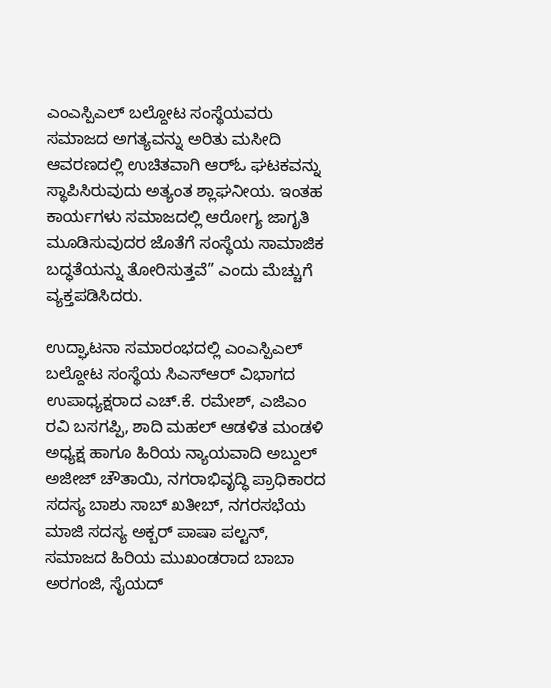ಎಂಎಸ್ಪಿಎಲ್ ಬಲ್ದೋಟ ಸಂಸ್ಥೆಯವರು ಸಮಾಜದ ಅಗತ್ಯವನ್ನು ಅರಿತು ಮಸೀದಿ ಆವರಣದಲ್ಲಿ ಉಚಿತವಾಗಿ ಆರ್‌ಓ ಘಟಕವನ್ನು ಸ್ಥಾಪಿಸಿರುವುದು ಅತ್ಯಂತ ಶ್ಲಾಘನೀಯ. ಇಂತಹ ಕಾರ್ಯಗಳು ಸಮಾಜದಲ್ಲಿ ಆರೋಗ್ಯ ಜಾಗೃತಿ ಮೂಡಿಸುವುದರ ಜೊತೆಗೆ ಸಂಸ್ಥೆಯ ಸಾಮಾಜಿಕ ಬದ್ಧತೆಯನ್ನು ತೋರಿಸುತ್ತವೆ” ಎಂದು ಮೆಚ್ಚುಗೆ ವ್ಯಕ್ತಪಡಿಸಿದರು.

ಉದ್ಘಾಟನಾ ಸಮಾರಂಭದಲ್ಲಿ ಎಂಎಸ್ಪಿಎಲ್ ಬಲ್ದೋಟ ಸಂಸ್ಥೆಯ ಸಿಎಸ್ಆರ್ ವಿಭಾಗದ ಉಪಾಧ್ಯಕ್ಷರಾದ ಎಚ್.ಕೆ. ರಮೇಶ್, ಎಜಿಎಂ ರವಿ ಬಸಗಪ್ಪಿ, ಶಾದಿ ಮಹಲ್ ಆಡಳಿತ ಮಂಡಳಿ ಅಧ್ಯಕ್ಷ ಹಾಗೂ ಹಿರಿಯ ನ್ಯಾಯವಾದಿ ಅಬ್ದುಲ್ ಅಜೀಜ್ ಚೌತಾಯಿ, ನಗರಾಭಿವೃದ್ಧಿ ಪ್ರಾಧಿಕಾರದ ಸದಸ್ಯ ಬಾಶು ಸಾಬ್ ಖತೀಬ್, ನಗರಸಭೆಯ ಮಾಜಿ ಸದಸ್ಯ ಅಕ್ಬರ್ ಪಾಷಾ ಪಲ್ಟನ್, ಸಮಾಜದ ಹಿರಿಯ ಮುಖಂಡರಾದ ಬಾಬಾ ಅರಗಂಜಿ, ಸೈಯದ್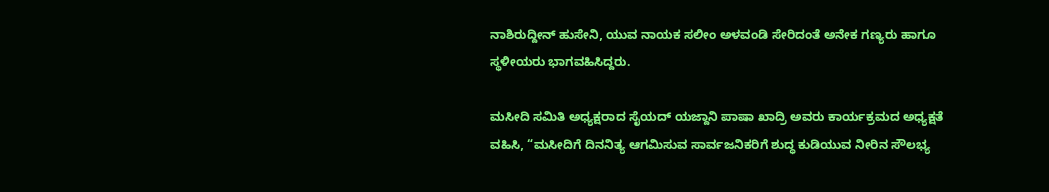ನಾಶಿರುದ್ದೀನ್ ಹುಸೇನಿ, ಯುವ ನಾಯಕ ಸಲೀಂ ಅಳವಂಡಿ ಸೇರಿದಂತೆ ಅನೇಕ ಗಣ್ಯರು ಹಾಗೂ ಸ್ಥಳೀಯರು ಭಾಗವಹಿಸಿದ್ದರು.

ಮಸೀದಿ ಸಮಿತಿ ಅಧ್ಯಕ್ಷರಾದ ಸೈಯದ್ ಯಜ್ದಾನಿ ಪಾಷಾ ಖಾದ್ರಿ ಅವರು ಕಾರ್ಯಕ್ರಮದ ಅಧ್ಯಕ್ಷತೆ ವಹಿಸಿ, “ಮಸೀದಿಗೆ ದಿನನಿತ್ಯ ಆಗಮಿಸುವ ಸಾರ್ವಜನಿಕರಿಗೆ ಶುದ್ಧ ಕುಡಿಯುವ ನೀರಿನ ಸೌಲಭ್ಯ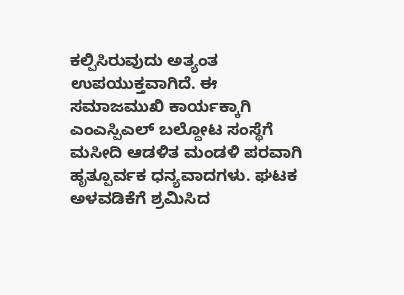ಕಲ್ಪಿಸಿರುವುದು ಅತ್ಯಂತ ಉಪಯುಕ್ತವಾಗಿದೆ. ಈ ಸಮಾಜಮುಖಿ ಕಾರ್ಯಕ್ಕಾಗಿ ಎಂಎಸ್ಪಿಎಲ್ ಬಲ್ದೋಟ ಸಂಸ್ಥೆಗೆ ಮಸೀದಿ ಆಡಳಿತ ಮಂಡಳಿ ಪರವಾಗಿ ಹೃತ್ಪೂರ್ವಕ ಧನ್ಯವಾದಗಳು. ಘಟಕ ಅಳವಡಿಕೆಗೆ ಶ್ರಮಿಸಿದ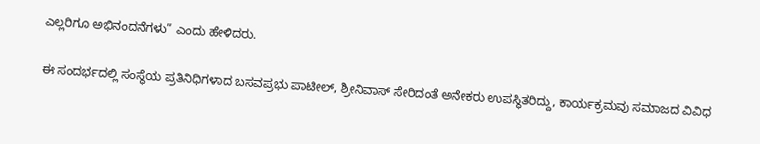ಎಲ್ಲರಿಗೂ ಅಭಿನಂದನೆಗಳು” ಎಂದು ಹೇಳಿದರು.

ಈ ಸಂದರ್ಭದಲ್ಲಿ ಸಂಸ್ಥೆಯ ಪ್ರತಿನಿಧಿಗಳಾದ ಬಸವಪ್ರಭು ಪಾಟೀಲ್, ಶ್ರೀನಿವಾಸ್ ಸೇರಿದಂತೆ ಅನೇಕರು ಉಪಸ್ಥಿತರಿದ್ದು, ಕಾರ್ಯಕ್ರಮವು ಸಮಾಜದ ವಿವಿಧ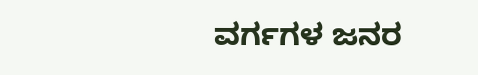ವರ್ಗಗಳ ಜನರ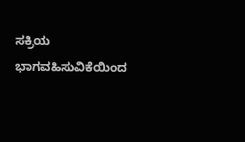ಸಕ್ರಿಯ ಭಾಗವಹಿಸುವಿಕೆಯಿಂದ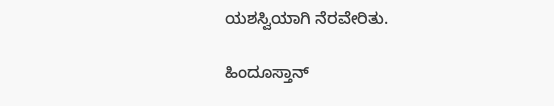ಯಶಸ್ವಿಯಾಗಿ ನೆರವೇರಿತು.

ಹಿಂದೂಸ್ತಾನ್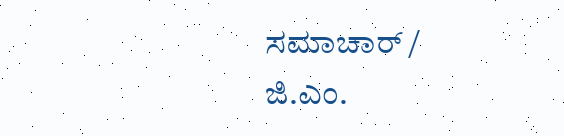ಸಮಾಚಾರ್ / ಜಿ.ಎಂ.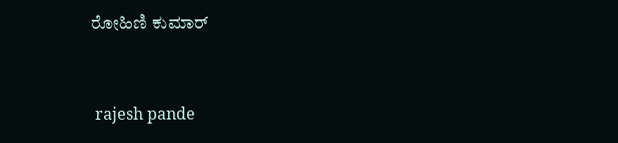ರೋಹಿಣಿ ಕುಮಾರ್


 rajesh pande